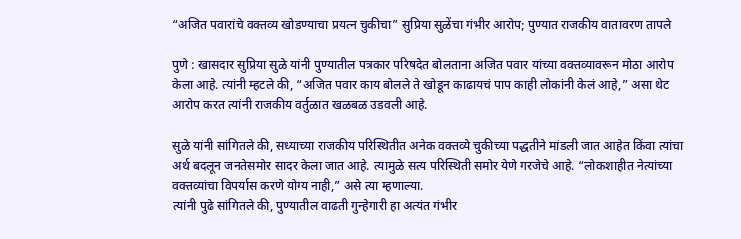“अजित पवारांचे वक्तव्य खोडण्याचा प्रयत्न चुकीचा” सुप्रिया सुळेंचा गंभीर आरोप; पुण्यात राजकीय वातावरण तापले

पुणे : खासदार सुप्रिया सुळे यांनी पुण्यातील पत्रकार परिषदेत बोलताना अजित पवार यांच्या वक्तव्यावरून मोठा आरोप केला आहे. त्यांनी म्हटले की, “अजित पवार काय बोलले ते खोडून काढायचं पाप काही लोकांनी केलं आहे,” असा थेट आरोप करत त्यांनी राजकीय वर्तुळात खळबळ उडवली आहे.

सुळे यांनी सांगितले की, सध्याच्या राजकीय परिस्थितीत अनेक वक्तव्ये चुकीच्या पद्धतीने मांडली जात आहेत किंवा त्यांचा अर्थ बदलून जनतेसमोर सादर केला जात आहे. त्यामुळे सत्य परिस्थिती समोर येणे गरजेचे आहे. “लोकशाहीत नेत्यांच्या वक्तव्यांचा विपर्यास करणे योग्य नाही,” असे त्या म्हणाल्या.
त्यांनी पुढे सांगितले की, पुण्यातील वाढती गुन्हेगारी हा अत्यंत गंभीर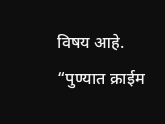विषय आहे. “पुण्यात क्राईम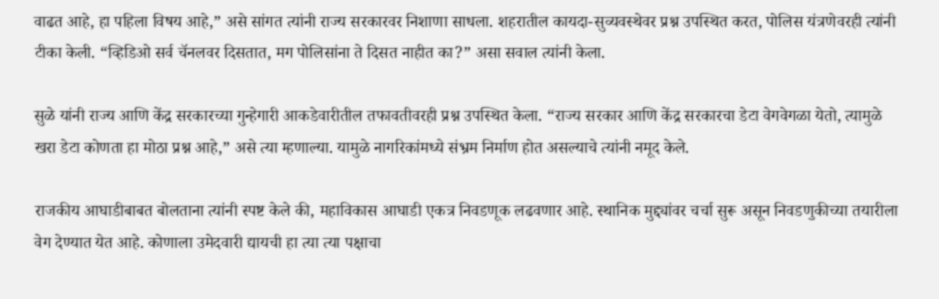वाढत आहे, हा पहिला विषय आहे,” असे सांगत त्यांनी राज्य सरकारवर निशाणा साधला. शहरातील कायदा-सुव्यवस्थेवर प्रश्न उपस्थित करत, पोलिस यंत्रणेवरही त्यांनी टीका केली. “व्हिडिओ सर्व चॅनलवर दिसतात, मग पोलिसांना ते दिसत नाहीत का?” असा सवाल त्यांनी केला.

सुळे यांनी राज्य आणि केंद्र सरकारच्या गुन्हेगारी आकडेवारीतील तफावतीवरही प्रश्न उपस्थित केला. “राज्य सरकार आणि केंद्र सरकारचा डेटा वेगवेगळा येतो, त्यामुळे खरा डेटा कोणता हा मोठा प्रश्न आहे,” असे त्या म्हणाल्या. यामुळे नागरिकांमध्ये संभ्रम निर्माण होत असल्याचे त्यांनी नमूद केले.

राजकीय आघाडीबाबत बोलताना त्यांनी स्पष्ट केले की, महाविकास आघाडी एकत्र निवडणूक लढवणार आहे. स्थानिक मुद्द्यांवर चर्चा सुरू असून निवडणुकीच्या तयारीला वेग देण्यात येत आहे. कोणाला उमेदवारी द्यायची हा त्या त्या पक्षाचा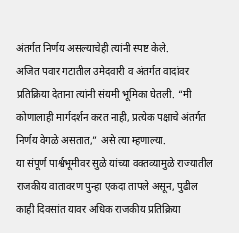अंतर्गत निर्णय असल्याचेही त्यांनी स्पष्ट केले.
अजित पवार गटातील उमेदवारी व अंतर्गत वादांवर प्रतिक्रिया देताना त्यांनी संयमी भूमिका घेतली. “मी कोणालाही मार्गदर्शन करत नाही, प्रत्येक पक्षाचे अंतर्गत निर्णय वेगळे असतात,” असे त्या म्हणाल्या.
या संपूर्ण पार्श्वभूमीवर सुळे यांच्या वक्तव्यामुळे राज्यातील राजकीय वातावरण पुन्हा एकदा तापले असून, पुढील काही दिवसांत यावर अधिक राजकीय प्रतिक्रिया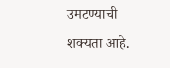उमटण्याची शक्यता आहे.